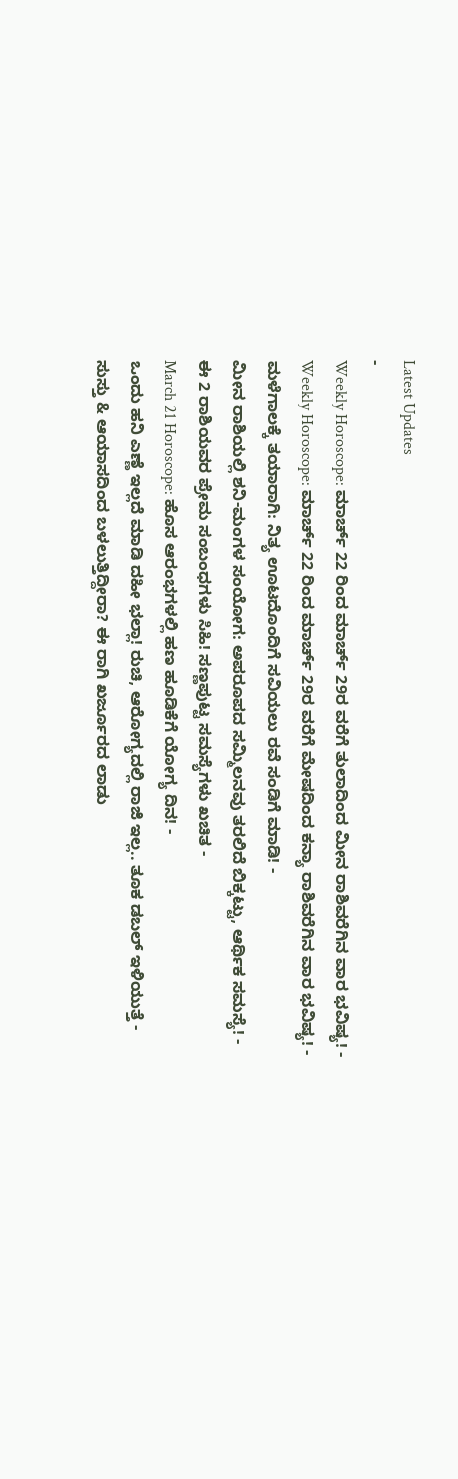Latest Updates
-
Weekly Horoscope: ಮಾರ್ಚ್ 22 ರಿಂದ ಮಾರ್ಚ್ 29ರ ವರೆಗೆ ತುಲಾದಿಂದ ಮೀನ ರಾಶಿವರೆಗಿನ ವಾರ ಭವಿಷ್ಯ! -
Weekly Horoscope: ಮಾರ್ಚ್ 22 ರಿಂದ ಮಾರ್ಚ್ 29ರ ವರೆಗೆ ಮೇಷದಿಂದ ಕನ್ಯಾ ರಾಶಿವರೆಗಿನ ವಾರ ಭವಿಷ್ಯ! -
ಮಳೆಗಾಲಕ್ಕೆ ತಯಾರಾಗಿ: ನಿತ್ಯ ಊಟದೊಂದಿಗೆ ಸವಿಯಲು ರವೆ ಸಂಡಿಗೆ ಮಾಡಿ! -
ಮೀನ ರಾಶಿಯಲ್ಲಿ ಶನಿ-ಮಂಗಳ ಸಂಯೋಗ: ಅಪರೂಪದ ಸಮ್ಮಿಲನವು ತರಲಿದೆ ಬಿಕ್ಕಟ್ಟು, ಆರ್ಥಿಕ ಸಮಸ್ಯೆ! -
ಈ 2 ರಾಶಿಯವರ ಪ್ರೇಮ ಸಂಬಂಧಗಳು ಸಿಹಿ! ಸಣ್ಣಪುಟ್ಟ ಸಮಸ್ಯೆಗಳು ಖಚಿತ -
March 21 Horoscope: ಹೊಸ ಆರಂಭಗಳಲ್ಲಿ ಹಣ ಹೂಡಿಕೆಗೆ ಯೋಗ್ಯ ದಿನ! -
ಒಂದು ಹನಿ ಎಣ್ಣೆ ಇಲ್ಲದೆ ಮಾಡಿ ದಹೀ ಭಲ್ಲಾ! ರುಚಿ, ಆರೋಗ್ಯದಲ್ಲಿ ರಾಜಿ ಇಲ್ಲ.. ತೂಕ ಡಬಲ್ ಇಳಿಯುತ್ತೆ -
ಸುಸ್ತು & ಆಯಾಸದಿಂದ ಬಳಲುತ್ತಿದ್ದೀರಾ? ಈ ರಾಗಿ ಖರ್ಜೂರದ ಲಾಡು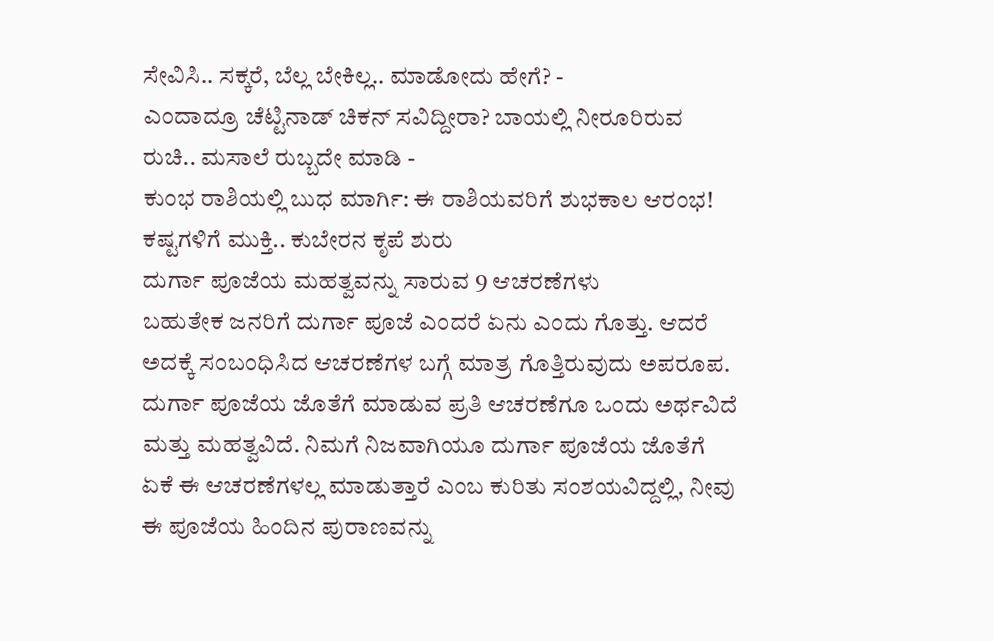ಸೇವಿಸಿ.. ಸಕ್ಕರೆ, ಬೆಲ್ಲ ಬೇಕಿಲ್ಲ.. ಮಾಡೋದು ಹೇಗೆ? -
ಎಂದಾದ್ರೂ ಚೆಟ್ಟಿನಾಡ್ ಚಿಕನ್ ಸವಿದ್ದೀರಾ? ಬಾಯಲ್ಲಿ ನೀರೂರಿರುವ ರುಚಿ.. ಮಸಾಲೆ ರುಬ್ಬದೇ ಮಾಡಿ -
ಕುಂಭ ರಾಶಿಯಲ್ಲಿ ಬುಧ ಮಾರ್ಗಿ: ಈ ರಾಶಿಯವರಿಗೆ ಶುಭಕಾಲ ಆರಂಭ! ಕಷ್ಟಗಳಿಗೆ ಮುಕ್ತಿ.. ಕುಬೇರನ ಕೃಪೆ ಶುರು
ದುರ್ಗಾ ಪೂಜೆಯ ಮಹತ್ವವನ್ನು ಸಾರುವ 9 ಆಚರಣೆಗಳು
ಬಹುತೇಕ ಜನರಿಗೆ ದುರ್ಗಾ ಪೂಜೆ ಎಂದರೆ ಏನು ಎಂದು ಗೊತ್ತು. ಆದರೆ ಅದಕ್ಕೆ ಸಂಬಂಧಿಸಿದ ಆಚರಣೆಗಳ ಬಗ್ಗೆ ಮಾತ್ರ ಗೊತ್ತಿರುವುದು ಅಪರೂಪ. ದುರ್ಗಾ ಪೂಜೆಯ ಜೊತೆಗೆ ಮಾಡುವ ಪ್ರತಿ ಆಚರಣೆಗೂ ಒಂದು ಅರ್ಥವಿದೆ ಮತ್ತು ಮಹತ್ವವಿದೆ. ನಿಮಗೆ ನಿಜವಾಗಿಯೂ ದುರ್ಗಾ ಪೂಜೆಯ ಜೊತೆಗೆ ಏಕೆ ಈ ಆಚರಣೆಗಳಲ್ಲ ಮಾಡುತ್ತಾರೆ ಎಂಬ ಕುರಿತು ಸಂಶಯವಿದ್ದಲ್ಲಿ, ನೀವು ಈ ಪೂಜೆಯ ಹಿಂದಿನ ಪುರಾಣವನ್ನು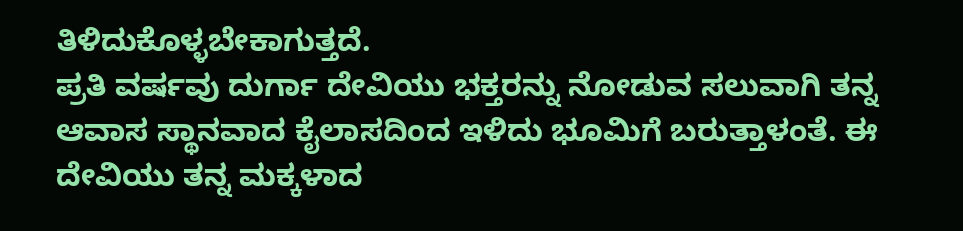ತಿಳಿದುಕೊಳ್ಳಬೇಕಾಗುತ್ತದೆ.
ಪ್ರತಿ ವರ್ಷವು ದುರ್ಗಾ ದೇವಿಯು ಭಕ್ತರನ್ನು ನೋಡುವ ಸಲುವಾಗಿ ತನ್ನ ಆವಾಸ ಸ್ಥಾನವಾದ ಕೈಲಾಸದಿಂದ ಇಳಿದು ಭೂಮಿಗೆ ಬರುತ್ತಾಳಂತೆ. ಈ ದೇವಿಯು ತನ್ನ ಮಕ್ಕಳಾದ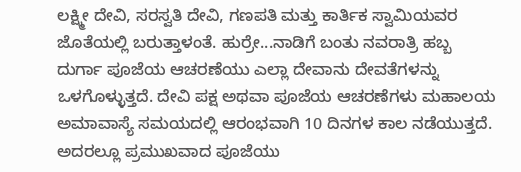ಲಕ್ಷ್ಮೀ ದೇವಿ, ಸರಸ್ವತಿ ದೇವಿ, ಗಣಪತಿ ಮತ್ತು ಕಾರ್ತಿಕ ಸ್ವಾಮಿಯವರ ಜೊತೆಯಲ್ಲಿ ಬರುತ್ತಾಳಂತೆ. ಹುರ್ರೇ...ನಾಡಿಗೆ ಬಂತು ನವರಾತ್ರಿ ಹಬ್ಬ
ದುರ್ಗಾ ಪೂಜೆಯ ಆಚರಣೆಯು ಎಲ್ಲಾ ದೇವಾನು ದೇವತೆಗಳನ್ನು ಒಳಗೊಳ್ಳುತ್ತದೆ. ದೇವಿ ಪಕ್ಷ ಅಥವಾ ಪೂಜೆಯ ಆಚರಣೆಗಳು ಮಹಾಲಯ ಅಮಾವಾಸ್ಯೆ ಸಮಯದಲ್ಲಿ ಆರಂಭವಾಗಿ 10 ದಿನಗಳ ಕಾಲ ನಡೆಯುತ್ತದೆ. ಅದರಲ್ಲೂ ಪ್ರಮುಖವಾದ ಪೂಜೆಯು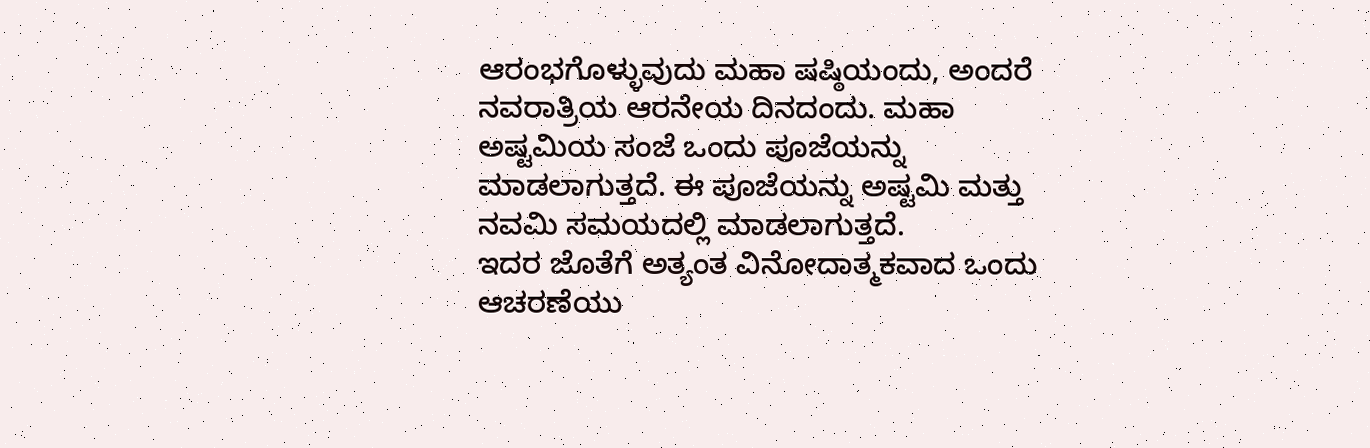ಆರಂಭಗೊಳ್ಳುವುದು ಮಹಾ ಷಷ್ಠಿಯಂದು, ಅಂದರೆ ನವರಾತ್ರಿಯ ಆರನೇಯ ದಿನದಂದು. ಮಹಾ ಅಷ್ಟಮಿಯ ಸಂಜೆ ಒಂದು ಪೂಜೆಯನ್ನು ಮಾಡಲಾಗುತ್ತದೆ. ಈ ಪೂಜೆಯನ್ನು ಅಷ್ಟಮಿ ಮತ್ತು ನವಮಿ ಸಮಯದಲ್ಲಿ ಮಾಡಲಾಗುತ್ತದೆ.
ಇದರ ಜೊತೆಗೆ ಅತ್ಯಂತ ವಿನೋದಾತ್ಮಕವಾದ ಒಂದು ಆಚರಣೆಯು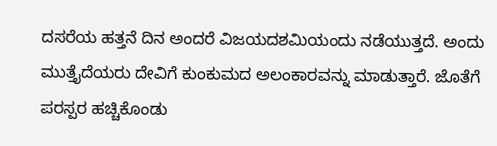ದಸರೆಯ ಹತ್ತನೆ ದಿನ ಅಂದರೆ ವಿಜಯದಶಮಿಯಂದು ನಡೆಯುತ್ತದೆ. ಅಂದು ಮುತ್ತೈದೆಯರು ದೇವಿಗೆ ಕುಂಕುಮದ ಅಲಂಕಾರವನ್ನು ಮಾಡುತ್ತಾರೆ. ಜೊತೆಗೆ ಪರಸ್ಪರ ಹಚ್ಚಿಕೊಂಡು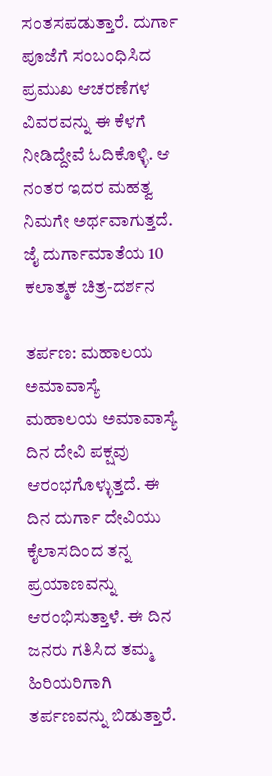ಸಂತಸಪಡುತ್ತಾರೆ. ದುರ್ಗಾ ಪೂಜೆಗೆ ಸಂಬಂಧಿಸಿದ ಪ್ರಮುಖ ಆಚರಣೆಗಳ ವಿವರವನ್ನು ಈ ಕೆಳಗೆ ನೀಡಿದ್ದೇವೆ ಓದಿಕೊಳ್ಳಿ. ಆ ನಂತರ ಇದರ ಮಹತ್ವ ನಿಮಗೇ ಅರ್ಥವಾಗುತ್ತದೆ. ಜೈ ದುರ್ಗಾಮಾತೆಯ 10 ಕಲಾತ್ಮಕ ಚಿತ್ರ-ದರ್ಶನ

ತರ್ಪಣ: ಮಹಾಲಯ ಅಮಾವಾಸ್ಯೆ
ಮಹಾಲಯ ಅಮಾವಾಸ್ಯೆ ದಿನ ದೇವಿ ಪಕ್ಷವು ಆರಂಭಗೊಳ್ಳುತ್ತದೆ. ಈ ದಿನ ದುರ್ಗಾ ದೇವಿಯು ಕೈಲಾಸದಿಂದ ತನ್ನ ಪ್ರಯಾಣವನ್ನು ಆರಂಭಿಸುತ್ತಾಳೆ. ಈ ದಿನ ಜನರು ಗತಿಸಿದ ತಮ್ಮ ಹಿರಿಯರಿಗಾಗಿ ತರ್ಪಣವನ್ನು ಬಿಡುತ್ತಾರೆ.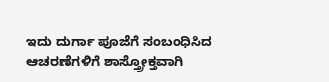ಇದು ದುರ್ಗಾ ಪೂಜೆಗೆ ಸಂಬಂಧಿಸಿದ ಆಚರಣೆಗಳಿಗೆ ಶಾಸ್ತ್ರೋಕ್ತವಾಗಿ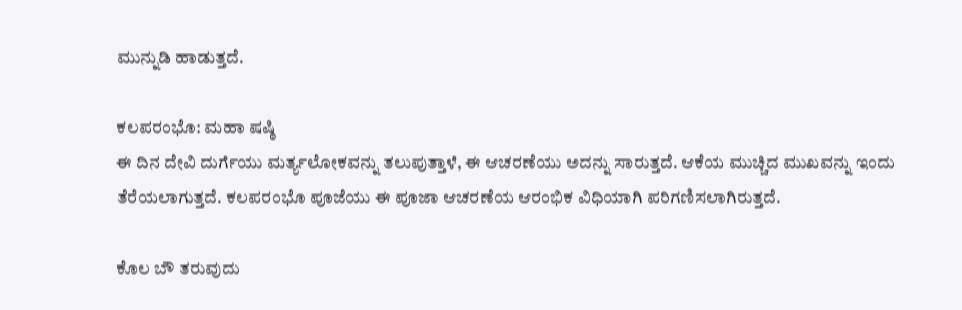ಮುನ್ನುಡಿ ಹಾಡುತ್ತದೆ.

ಕಲಪರಂಭೊ: ಮಹಾ ಷಷ್ಠಿ
ಈ ದಿನ ದೇವಿ ದುರ್ಗೆಯು ಮರ್ತ್ಯಲೋಕವನ್ನು ತಲುಪುತ್ತಾಳೆ, ಈ ಆಚರಣೆಯು ಅದನ್ನು ಸಾರುತ್ತದೆ. ಆಕೆಯ ಮುಚ್ಚಿದ ಮುಖವನ್ನು ಇಂದು ತೆರೆಯಲಾಗುತ್ತದೆ. ಕಲಪರಂಭೊ ಪೂಜೆಯು ಈ ಪೂಜಾ ಆಚರಣೆಯ ಆರಂಭಿಕ ವಿಧಿಯಾಗಿ ಪರಿಗಣಿಸಲಾಗಿರುತ್ತದೆ.

ಕೊಲ ಬೌ ತರುವುದು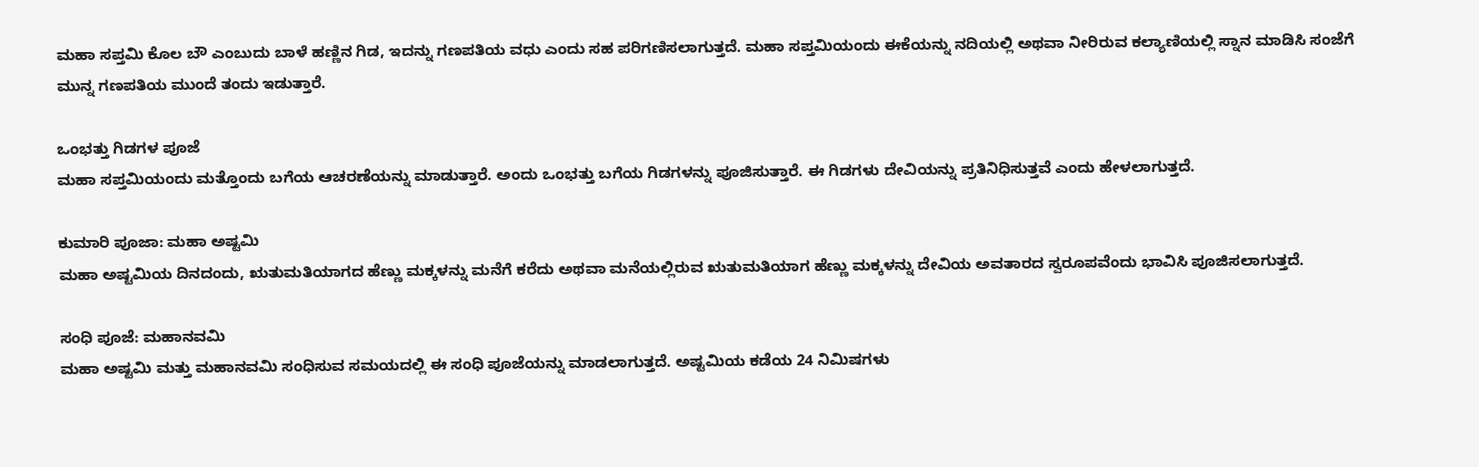ಮಹಾ ಸಪ್ತಮಿ ಕೊಲ ಬೌ ಎಂಬುದು ಬಾಳೆ ಹಣ್ಣಿನ ಗಿಡ, ಇದನ್ನು ಗಣಪತಿಯ ವಧು ಎಂದು ಸಹ ಪರಿಗಣಿಸಲಾಗುತ್ತದೆ. ಮಹಾ ಸಪ್ತಮಿಯಂದು ಈಕೆಯನ್ನು ನದಿಯಲ್ಲಿ ಅಥವಾ ನೀರಿರುವ ಕಲ್ಯಾಣಿಯಲ್ಲಿ ಸ್ನಾನ ಮಾಡಿಸಿ ಸಂಜೆಗೆ ಮುನ್ನ ಗಣಪತಿಯ ಮುಂದೆ ತಂದು ಇಡುತ್ತಾರೆ.

ಒಂಭತ್ತು ಗಿಡಗಳ ಪೂಜೆ
ಮಹಾ ಸಪ್ತಮಿಯಂದು ಮತ್ತೊಂದು ಬಗೆಯ ಆಚರಣೆಯನ್ನು ಮಾಡುತ್ತಾರೆ. ಅಂದು ಒಂಭತ್ತು ಬಗೆಯ ಗಿಡಗಳನ್ನು ಪೂಜಿಸುತ್ತಾರೆ. ಈ ಗಿಡಗಳು ದೇವಿಯನ್ನು ಪ್ರತಿನಿಧಿಸುತ್ತವೆ ಎಂದು ಹೇಳಲಾಗುತ್ತದೆ.

ಕುಮಾರಿ ಪೂಜಾ: ಮಹಾ ಅಷ್ಟಮಿ
ಮಹಾ ಅಷ್ಟಮಿಯ ದಿನದಂದು, ಋತುಮತಿಯಾಗದ ಹೆಣ್ಣು ಮಕ್ಕಳನ್ನು ಮನೆಗೆ ಕರೆದು ಅಥವಾ ಮನೆಯಲ್ಲಿರುವ ಋತುಮತಿಯಾಗ ಹೆಣ್ಣು ಮಕ್ಕಳನ್ನು ದೇವಿಯ ಅವತಾರದ ಸ್ವರೂಪವೆಂದು ಭಾವಿಸಿ ಪೂಜಿಸಲಾಗುತ್ತದೆ.

ಸಂಧಿ ಪೂಜೆ: ಮಹಾನವಮಿ
ಮಹಾ ಅಷ್ಟಮಿ ಮತ್ತು ಮಹಾನವಮಿ ಸಂಧಿಸುವ ಸಮಯದಲ್ಲಿ ಈ ಸಂಧಿ ಪೂಜೆಯನ್ನು ಮಾಡಲಾಗುತ್ತದೆ. ಅಷ್ಟಮಿಯ ಕಡೆಯ 24 ನಿಮಿಷಗಳು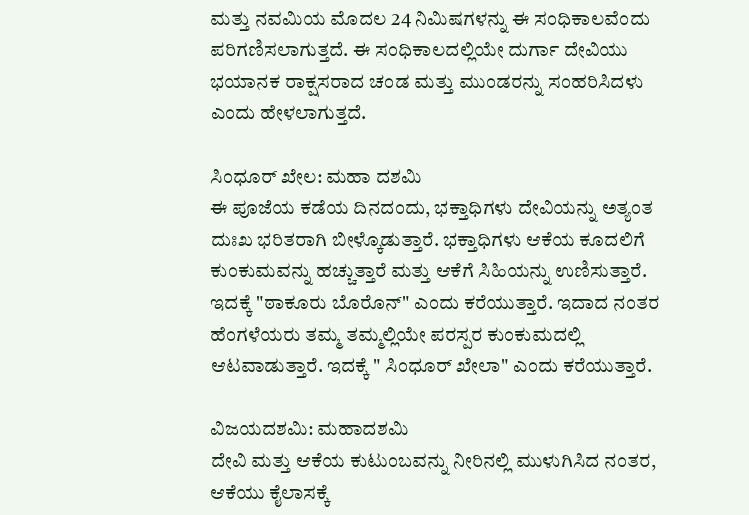ಮತ್ತು ನವಮಿಯ ಮೊದಲ 24 ನಿಮಿಷಗಳನ್ನು ಈ ಸಂಧಿಕಾಲವೆಂದು ಪರಿಗಣಿಸಲಾಗುತ್ತದೆ. ಈ ಸಂಧಿಕಾಲದಲ್ಲಿಯೇ ದುರ್ಗಾ ದೇವಿಯು ಭಯಾನಕ ರಾಕ್ಷಸರಾದ ಚಂಡ ಮತ್ತು ಮುಂಡರನ್ನು ಸಂಹರಿಸಿದಳು ಎಂದು ಹೇಳಲಾಗುತ್ತದೆ.

ಸಿಂಧೂರ್ ಖೇಲ: ಮಹಾ ದಶಮಿ
ಈ ಪೂಜೆಯ ಕಡೆಯ ದಿನದಂದು, ಭಕ್ತಾಧಿಗಳು ದೇವಿಯನ್ನು ಅತ್ಯಂತ ದುಃಖ ಭರಿತರಾಗಿ ಬೀಳ್ಕೊಡುತ್ತಾರೆ. ಭಕ್ತಾಧಿಗಳು ಆಕೆಯ ಕೂದಲಿಗೆ ಕುಂಕುಮವನ್ನು ಹಚ್ಚುತ್ತಾರೆ ಮತ್ತು ಆಕೆಗೆ ಸಿಹಿಯನ್ನು ಉಣಿಸುತ್ತಾರೆ. ಇದಕ್ಕೆ "ಠಾಕೂರು ಬೊರೊನ್" ಎಂದು ಕರೆಯುತ್ತಾರೆ. ಇದಾದ ನಂತರ ಹೆಂಗಳೆಯರು ತಮ್ಮ ತಮ್ಮಲ್ಲಿಯೇ ಪರಸ್ಪರ ಕುಂಕುಮದಲ್ಲಿ ಆಟವಾಡುತ್ತಾರೆ. ಇದಕ್ಕೆ " ಸಿಂಧೂರ್ ಖೇಲಾ" ಎಂದು ಕರೆಯುತ್ತಾರೆ.

ವಿಜಯದಶಮಿ: ಮಹಾದಶಮಿ
ದೇವಿ ಮತ್ತು ಆಕೆಯ ಕುಟುಂಬವನ್ನು ನೀರಿನಲ್ಲಿ ಮುಳುಗಿಸಿದ ನಂತರ, ಆಕೆಯು ಕೈಲಾಸಕ್ಕೆ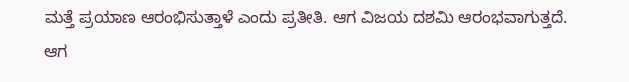ಮತ್ತೆ ಪ್ರಯಾಣ ಆರಂಭಿಸುತ್ತಾಳೆ ಎಂದು ಪ್ರತೀತಿ. ಆಗ ವಿಜಯ ದಶಮಿ ಆರಂಭವಾಗುತ್ತದೆ. ಆಗ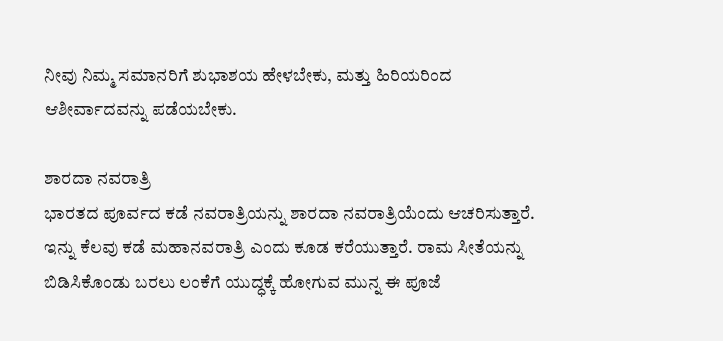ನೀವು ನಿಮ್ಮ ಸಮಾನರಿಗೆ ಶುಭಾಶಯ ಹೇಳಬೇಕು, ಮತ್ತು ಹಿರಿಯರಿಂದ ಆಶೀರ್ವಾದವನ್ನು ಪಡೆಯಬೇಕು.

ಶಾರದಾ ನವರಾತ್ರಿ
ಭಾರತದ ಪೂರ್ವದ ಕಡೆ ನವರಾತ್ರಿಯನ್ನು ಶಾರದಾ ನವರಾತ್ರಿಯೆಂದು ಆಚರಿಸುತ್ತಾರೆ. ಇನ್ನು ಕೆಲವು ಕಡೆ ಮಹಾನವರಾತ್ರಿ ಎಂದು ಕೂಡ ಕರೆಯುತ್ತಾರೆ. ರಾಮ ಸೀತೆಯನ್ನು ಬಿಡಿಸಿಕೊಂಡು ಬರಲು ಲಂಕೆಗೆ ಯುದ್ಧಕ್ಕೆ ಹೋಗುವ ಮುನ್ನ ಈ ಪೂಜೆ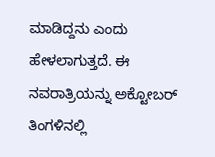ಮಾಡಿದ್ದನು ಎಂದು ಹೇಳಲಾಗುತ್ತದೆ. ಈ ನವರಾತ್ರಿಯನ್ನು ಅಕ್ಟೋಬರ್ ತಿಂಗಳಿನಲ್ಲಿ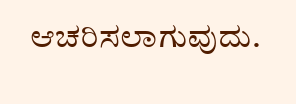ಆಚರಿಸಲಾಗುವುದು.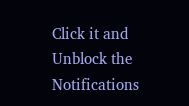Click it and Unblock the Notifications